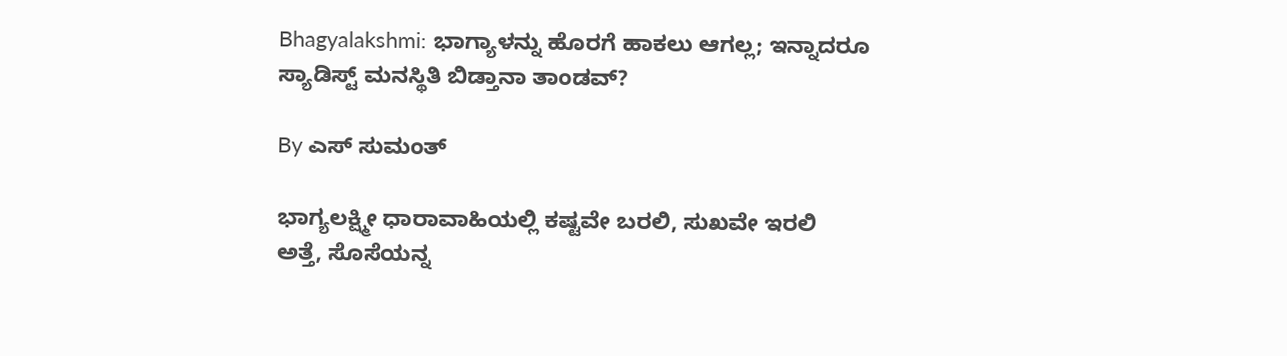Bhagyalakshmi: ಭಾಗ್ಯಾಳನ್ನು ಹೊರಗೆ ಹಾಕಲು ಆಗಲ್ಲ; ಇನ್ನಾದರೂ ಸ್ಯಾಡಿಸ್ಟ್ ಮನಸ್ಥಿತಿ ಬಿಡ್ತಾನಾ ತಾಂಡವ್?

By ಎಸ್ ಸುಮಂತ್

ಭಾಗ್ಯಲಕ್ಷ್ಮೀ ಧಾರಾವಾಹಿಯಲ್ಲಿ ಕಷ್ಟವೇ ಬರಲಿ, ಸುಖವೇ ಇರಲಿ ಅತ್ತೆ, ಸೊಸೆಯನ್ನ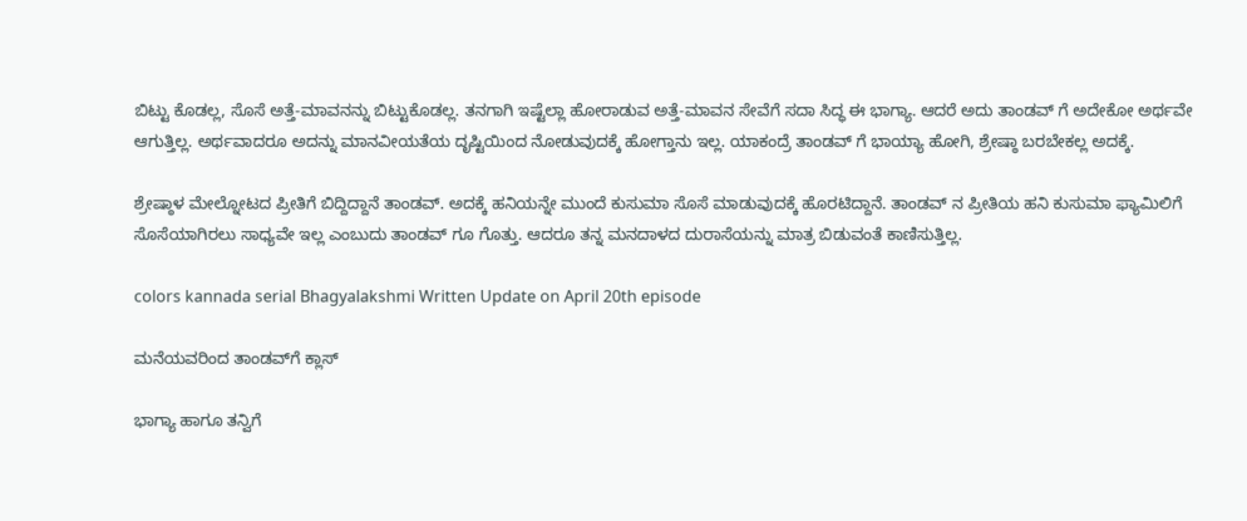ಬಿಟ್ಟು ಕೊಡಲ್ಲ, ಸೊಸೆ ಅತ್ತೆ-ಮಾವನನ್ನು ಬಿಟ್ಟುಕೊಡಲ್ಲ. ತನಗಾಗಿ ಇಷ್ಟೆಲ್ಲಾ ಹೋರಾಡುವ ಅತ್ತೆ-ಮಾವನ ಸೇವೆಗೆ ಸದಾ ಸಿದ್ಧ ಈ ಭಾಗ್ಯಾ. ಆದರೆ ಅದು ತಾಂಡವ್ ಗೆ ಅದೇಕೋ ಅರ್ಥವೇ ಆಗುತ್ತಿಲ್ಲ. ಅರ್ಥವಾದರೂ ಅದನ್ನು ಮಾನವೀಯತೆಯ ದೃಷ್ಟಿಯಿಂದ ನೋಡುವುದಕ್ಕೆ ಹೋಗ್ತಾನು ಇಲ್ಲ. ಯಾಕಂದ್ರೆ ತಾಂಡವ್ ಗೆ ಭಾಯ್ಯಾ ಹೋಗಿ, ಶ್ರೇಷ್ಠಾ ಬರಬೇಕಲ್ಲ ಅದಕ್ಕೆ.

ಶ್ರೇಷ್ಠಾಳ ಮೇಲ್ನೋಟದ ಪ್ರೀತಿಗೆ ಬಿದ್ದಿದ್ದಾನೆ ತಾಂಡವ್. ಅದಕ್ಕೆ ಹನಿಯನ್ನೇ ಮುಂದೆ ಕುಸುಮಾ ಸೊಸೆ ಮಾಡುವುದಕ್ಕೆ ಹೊರಟಿದ್ದಾನೆ. ತಾಂಡವ್ ನ ಪ್ರೀತಿಯ ಹನಿ ಕುಸುಮಾ ಫ್ಯಾಮಿಲಿಗೆ ಸೊಸೆಯಾಗಿರಲು ಸಾಧ್ಯವೇ ಇಲ್ಲ ಎಂಬುದು ತಾಂಡವ್ ಗೂ ಗೊತ್ತು. ಆದರೂ ತನ್ನ ಮನದಾಳದ ದುರಾಸೆಯನ್ನು ಮಾತ್ರ ಬಿಡುವಂತೆ ಕಾಣಿಸುತ್ತಿಲ್ಲ.

colors kannada serial Bhagyalakshmi Written Update on April 20th episode

ಮನೆಯವರಿಂದ ತಾಂಡವ್‌ಗೆ ಕ್ಲಾಸ್

ಭಾಗ್ಯಾ ಹಾಗೂ ತನ್ವಿಗೆ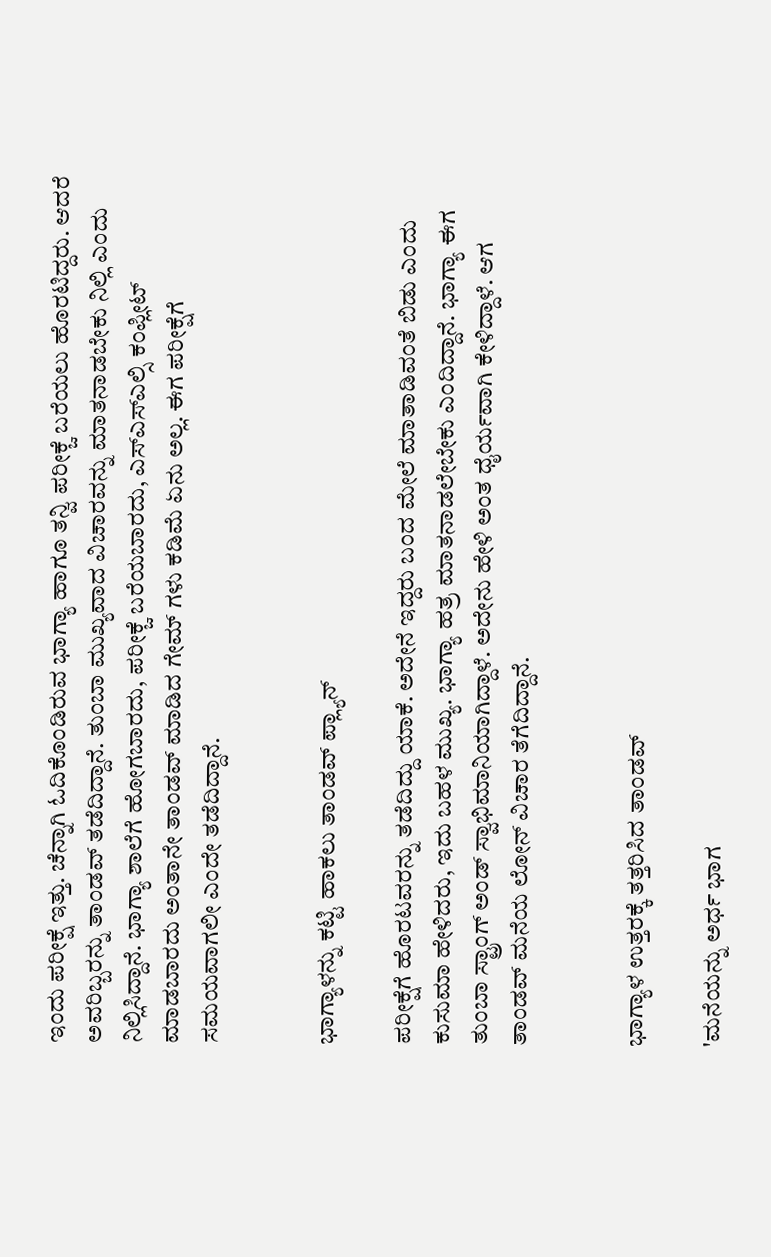ಇಂದು ಪರೀಕ್ಷೆ ಇತ್ತು. ಚೆನ್ನಾಗಿ ಓದಿಕೊಂಡಿರುವ ಭಾಗ್ಯಾ ಹಾಗೂ ತನ್ವಿ ಪರೀಕ್ಚೆ ಬರೆಯಲು ಹೊರಟಿದ್ದರು. ಆದರೆ ಅವರಿಬ್ಬರನ್ನು ತಾಂಡವ್ ತಡೆದಿದ್ದಾನೆ. ತುಂಬಾ ಮುಖ್ಯವಾದ ವಿಚಾರವನ್ನು ಮಾತನಾಡಬೇಕು ನಿಲ್ಲಿ ಎಂದು ನಿಲ್ಲಿಸಿದ್ದಾನೆ. ಭಾಗ್ಯಾ ಶಾಲೆಗೆ ಹೋಗಬಾರದು, ಪರೀಕ್ಚೆ ಬರೆಯಬಾರದು, ಎಸ್ಎಸ್ಎಲ್ಸಿ ಕಂಪ್ಲೀಟ್ ಮಾಡಬಾರದು ಅಂತಾನೇ ತಾಂಡವ್ ಮಾಡಿದ ಗೇಮ್ ಗಳು ಕಡಿಮೆ ಏನು ಅಲ್ಲ. ಈಗ ಪರೀಕ್ಷೆಗೆ ಸಮಯವಾಗಲೀ ಎಂದೇ ತಡೆದಿದ್ದಾನೆ.


ಭಾಗ್ಯಾಳನ್ನು ಕಟ್ಟಿ ಹಾಕಲು ತಾಂಡವ್ ಪ್ಲ್ಯಾನ್

ಪರೀಕ್ಷೆಗೆ ಹೊರಟವರನ್ನು ತಡೆದಿದ್ದು ಯಾಕೆ. ಅದೇನೆ ಇದ್ದರು ಬಂದ ಮೇಲೆ ಮಾತಾಡಿವಂತೆ ಬಿಡು ಎಂದು ಕುಸುಮಾ ಹೇಳಿದರು, ಇದು ಬಹಳ ಮುಖ್ಯ. ಭಾಗ್ಯಾ ಹತ್ರ ಮಾತನಾಡಲೇಬೇಕು ಎಂದಿದ್ದಾನೆ. ಭಾಗ್ಯಾ ಈಗ ತುಂಬಾ ಸ್ಟ್ರಾಂಗ್ ಅಂಡ್ ಸ್ವಾಭಿಮಾನಿಯಾಗಿದ್ದಾಳೆ. ಅದೇನು ಹೇಳಿ ಅಂತ ಧೈರ್ಯವಾಗಿ ಕೇಳಿದ್ದಾಳೆ. ಆಗ ತಾಂಡವ್ ಮನೆಯ ಲೋನ್ ವಿಚಾರ ತೆಗೆದಿದ್ದಾನೆ.


ಭಾಗ್ಯಾಳ ಉತ್ತರಕ್ಕೆ ತತ್ತರಿಸಿದ ತಾಂಡವ್

'ಮನೆಯನ್ನು ಅರ್ಧ ಭಾಗ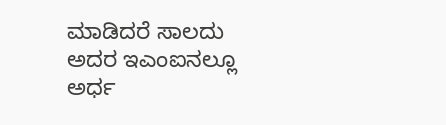ಮಾಡಿದರೆ ಸಾಲದು ಅದರ ಇಎಂಐನಲ್ಲೂ ಅರ್ಧ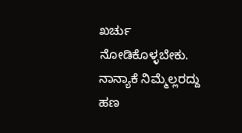ಖರ್ಚು ನೋಡಿಕೊಳ್ಳಬೇಕು. ನಾನ್ಯಾಕೆ ನಿಮ್ಮೆಲ್ಲರದ್ದು ಹಣ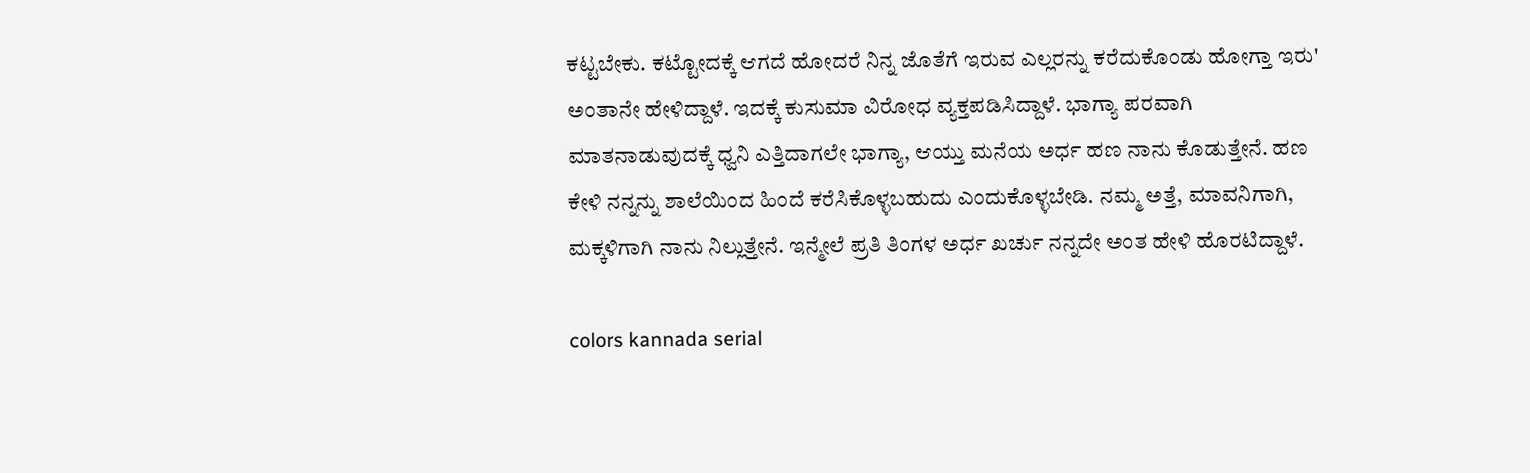ಕಟ್ಟಬೇಕು. ಕಟ್ಟೋದಕ್ಕೆ ಆಗದೆ ಹೋದರೆ ನಿನ್ನ ಜೊತೆಗೆ ಇರುವ ಎಲ್ಲರನ್ನು ಕರೆದುಕೊಂಡು ಹೋಗ್ತಾ ಇರು' ಅಂತಾನೇ ಹೇಳಿದ್ದಾಳೆ. ಇದಕ್ಕೆ ಕುಸುಮಾ ವಿರೋಧ ವ್ಯಕ್ತಪಡಿಸಿದ್ದಾಳೆ. ಭಾಗ್ಯಾ ಪರವಾಗಿ ಮಾತನಾಡುವುದಕ್ಕೆ ಧ್ವನಿ ಎತ್ತಿದಾಗಲೇ ಭಾಗ್ಯಾ, ಆಯ್ತು ಮನೆಯ ಅರ್ಧ ಹಣ ನಾನು ಕೊಡುತ್ತೇನೆ. ಹಣ ಕೇಳಿ ನನ್ನನ್ನು ಶಾಲೆಯಿಂದ ಹಿಂದೆ ಕರೆಸಿಕೊಳ್ಳಬಹುದು ಎಂದುಕೊಳ್ಳಬೇಡಿ. ನಮ್ಮ ಅತ್ತೆ, ಮಾವನಿಗಾಗಿ, ಮಕ್ಕಳಿಗಾಗಿ ನಾನು ನಿಲ್ಲುತ್ತೇನೆ. ಇನ್ಮೇಲೆ ಪ್ರತಿ ತಿಂಗಳ ಅರ್ಧ ಖರ್ಚು ನನ್ನದೇ ಅಂತ ಹೇಳಿ ಹೊರಟಿದ್ದಾಳೆ.

colors kannada serial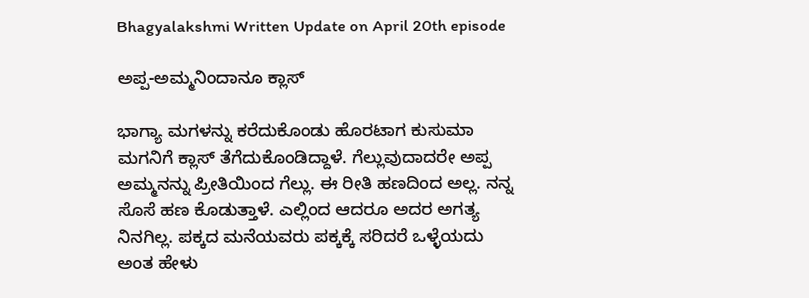Bhagyalakshmi Written Update on April 20th episode

ಅಪ್ಪ-ಅಮ್ಮನಿಂದಾನೂ ಕ್ಲಾಸ್

ಭಾಗ್ಯಾ ಮಗಳನ್ನು ಕರೆದುಕೊಂಡು ಹೊರಟಾಗ ಕುಸುಮಾ ಮಗನಿಗೆ ಕ್ಲಾಸ್ ತೆಗೆದುಕೊಂಡಿದ್ದಾಳೆ. ಗೆಲ್ಲುವುದಾದರೇ ಅಪ್ಪ ಅಮ್ಮನನ್ನು ಪ್ರೀತಿಯಿಂದ ಗೆಲ್ಲು. ಈ ರೀತಿ ಹಣದಿಂದ ಅಲ್ಲ. ನನ್ನ ಸೊಸೆ ಹಣ ಕೊಡುತ್ತಾಳೆ. ಎಲ್ಲಿಂದ ಆದರೂ ಅದರ ಅಗತ್ಯ ನಿನಗಿಲ್ಲ. ಪಕ್ಕದ ಮನೆಯವರು ಪಕ್ಕಕ್ಕೆ ಸರಿದರೆ ಒಳ್ಳೆಯದು ಅಂತ ಹೇಳು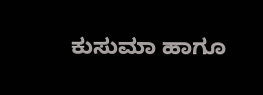ಕುಸುಮಾ ಹಾಗೂ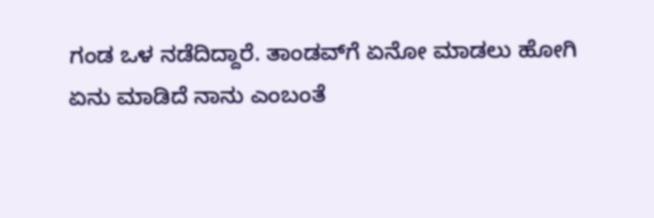ಗಂಡ ಒಳ ನಡೆದಿದ್ದಾರೆ. ತಾಂಡವ್‌ಗೆ ಏನೋ ಮಾಡಲು ಹೋಗಿ ಏನು ಮಾಡಿದೆ ನಾನು ಎಂಬಂತೆ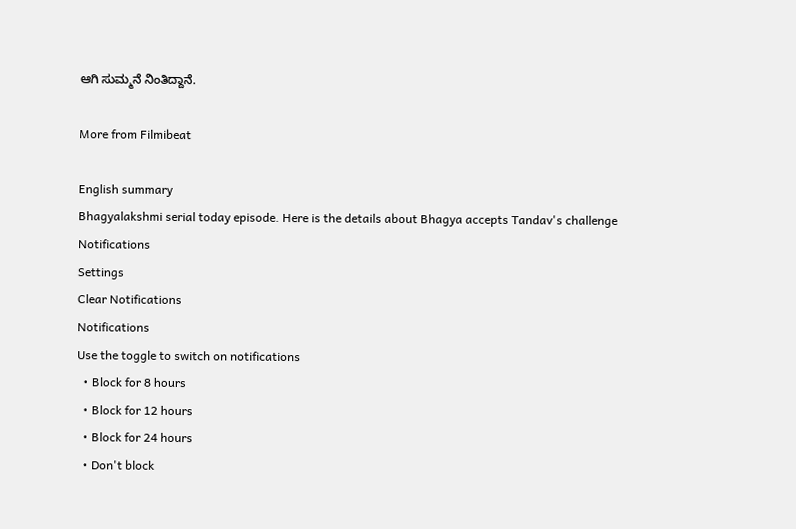ಆಗಿ ಸುಮ್ಮನೆ ನಿಂತಿದ್ದಾನೆ.

More from Filmibeat

English summary
Bhagyalakshmi serial today episode. Here is the details about Bhagya accepts Tandav's challenge
Notifications
Settings
Clear Notifications
Notifications
Use the toggle to switch on notifications
  • Block for 8 hours
  • Block for 12 hours
  • Block for 24 hours
  • Don't block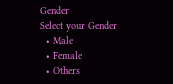Gender
Select your Gender
  • Male
  • Female
  • Others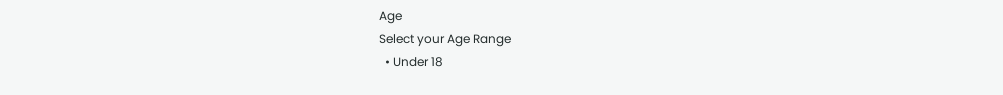Age
Select your Age Range
  • Under 18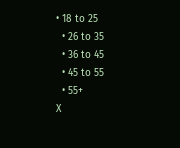• 18 to 25
  • 26 to 35
  • 36 to 45
  • 45 to 55
  • 55+
X